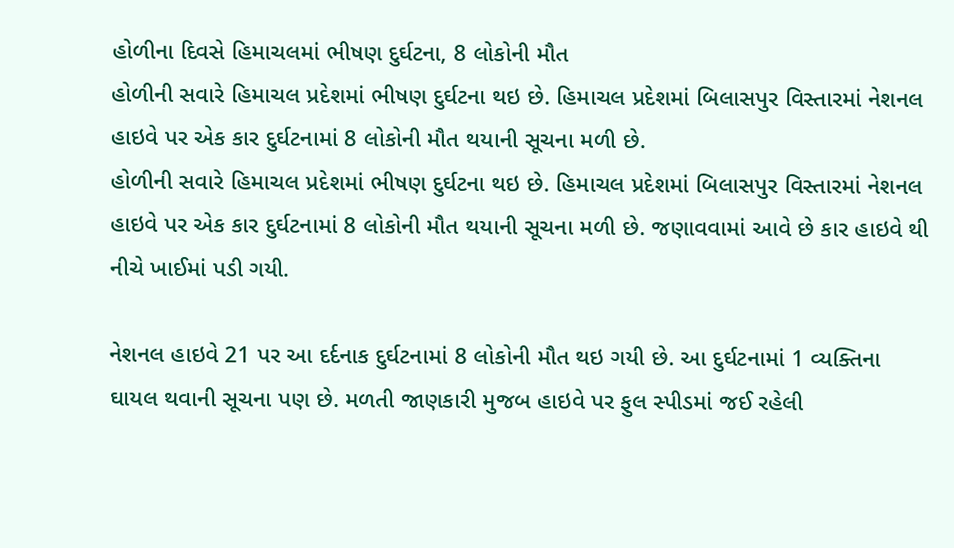હોળીના દિવસે હિમાચલમાં ભીષણ દુર્ઘટના, 8 લોકોની મૌત
હોળીની સવારે હિમાચલ પ્રદેશમાં ભીષણ દુર્ઘટના થઇ છે. હિમાચલ પ્રદેશમાં બિલાસપુર વિસ્તારમાં નેશનલ હાઇવે પર એક કાર દુર્ઘટનામાં 8 લોકોની મૌત થયાની સૂચના મળી છે.
હોળીની સવારે હિમાચલ પ્રદેશમાં ભીષણ દુર્ઘટના થઇ છે. હિમાચલ પ્રદેશમાં બિલાસપુર વિસ્તારમાં નેશનલ હાઇવે પર એક કાર દુર્ઘટનામાં 8 લોકોની મૌત થયાની સૂચના મળી છે. જણાવવામાં આવે છે કાર હાઇવે થી નીચે ખાઈમાં પડી ગયી.

નેશનલ હાઇવે 21 પર આ દર્દનાક દુર્ઘટનામાં 8 લોકોની મૌત થઇ ગયી છે. આ દુર્ઘટનામાં 1 વ્યક્તિના ઘાયલ થવાની સૂચના પણ છે. મળતી જાણકારી મુજબ હાઇવે પર ફુલ સ્પીડમાં જઈ રહેલી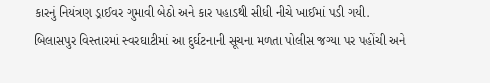કારનું નિયંત્રણ ડ્રાઈવર ગુમાવી બેઠો અને કાર પહાડથી સીધી નીચે ખાઈમાં પડી ગયી.
બિલાસપુર વિસ્તારમાં સ્વરઘાટીમાં આ દુર્ઘટનાની સૂચના મળતા પોલીસ જગ્યા પર પહોંચી અને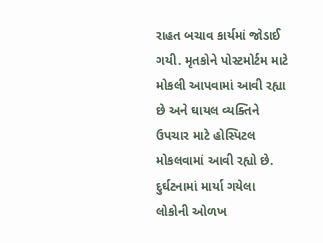રાહત બચાવ કાર્યમાં જોડાઈ ગયી. મૃતકોને પોસ્ટમોર્ટમ માટે મોકલી આપવામાં આવી રહ્યા છે અને ઘાયલ વ્યક્તિને ઉપચાર માટે હોસ્પિટલ મોકલવામાં આવી રહ્યો છે. દુર્ઘટનામાં માર્યા ગયેલા લોકોની ઓળખ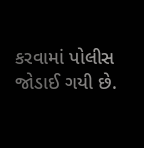કરવામાં પોલીસ જોડાઈ ગયી છે.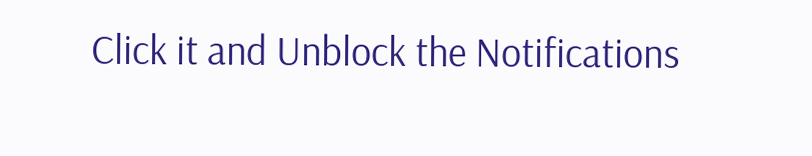Click it and Unblock the Notifications